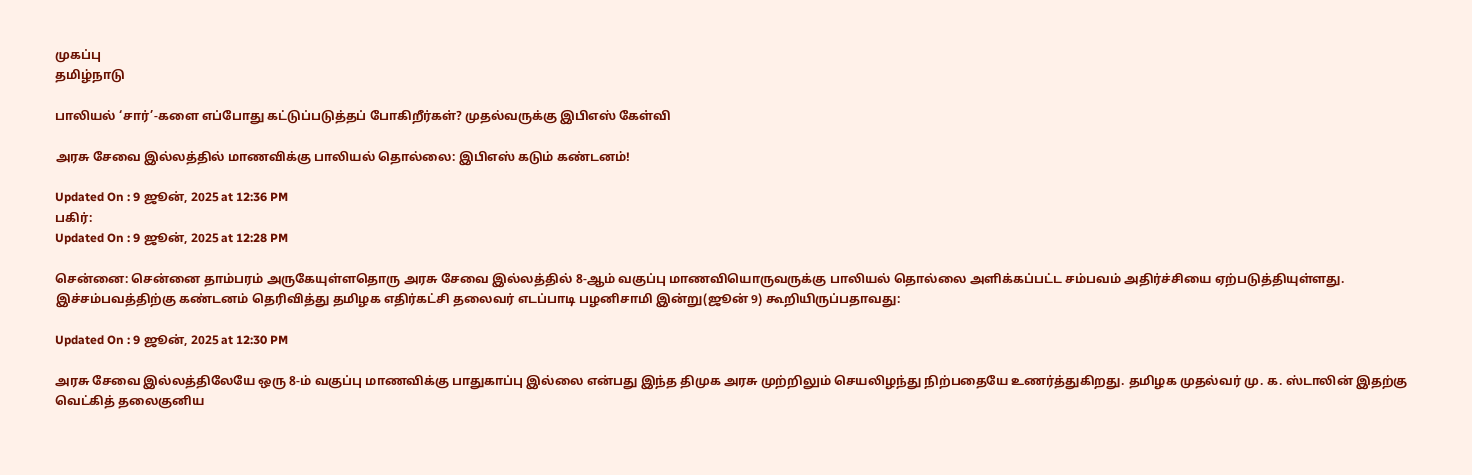முகப்பு
தமிழ்நாடு

பாலியல் ‘சார்’-களை எப்போது கட்டுப்படுத்தப் போகிறீர்கள்? முதல்வருக்கு இபிஎஸ் கேள்வி

அரசு சேவை இல்லத்தில் மாணவிக்கு பாலியல் தொல்லை: இபிஎஸ் கடும் கண்டனம்!

Updated On : 9 ஜூன், 2025 at 12:36 PM
பகிர்:
Updated On : 9 ஜூன், 2025 at 12:28 PM

சென்னை: சென்னை தாம்பரம் அருகேயுள்ளதொரு அரசு சேவை இல்லத்தில் 8-ஆம் வகுப்பு மாணவியொருவருக்கு பாலியல் தொல்லை அளிக்கப்பட்ட சம்பவம் அதிர்ச்சியை ஏற்படுத்தியுள்ளது. இச்சம்பவத்திற்கு கண்டனம் தெரிவித்து தமிழக எதிர்கட்சி தலைவர் எடப்பாடி பழனிசாமி இன்று(ஜூன் 9) கூறியிருப்பதாவது:

Updated On : 9 ஜூன், 2025 at 12:30 PM

அரசு சேவை இல்லத்திலேயே ஒரு 8-ம் வகுப்பு மாணவிக்கு பாதுகாப்பு இல்லை என்பது இந்த திமுக அரசு முற்றிலும் செயலிழந்து நிற்பதையே உணர்த்துகிறது. தமிழக முதல்வர் மு. க. ஸ்டாலின் இதற்கு வெட்கித் தலைகுனிய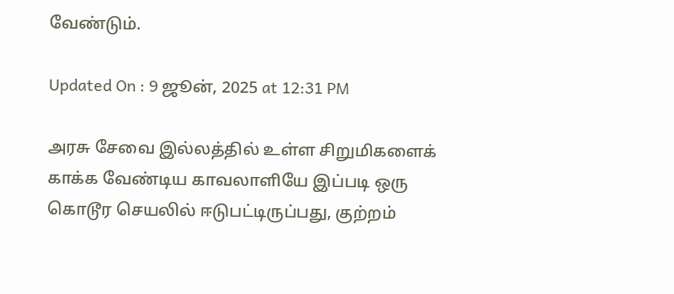வேண்டும்.

Updated On : 9 ஜூன், 2025 at 12:31 PM

அரசு சேவை இல்லத்தில் உள்ள சிறுமிகளைக் காக்க வேண்டிய காவலாளியே இப்படி ஒரு கொடூர செயலில் ஈடுபட்டிருப்பது, குற்றம்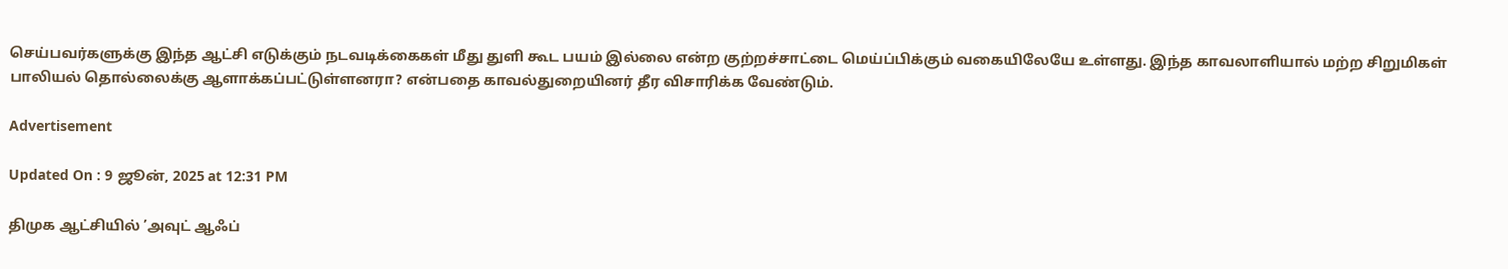செய்பவர்களுக்கு இந்த ஆட்சி எடுக்கும் நடவடிக்கைகள் மீது துளி கூட பயம் இல்லை என்ற குற்றச்சாட்டை மெய்ப்பிக்கும் வகையிலேயே உள்ளது. இந்த காவலாளியால் மற்ற சிறுமிகள் பாலியல் தொல்லைக்கு ஆளாக்கப்பட்டுள்ளனரா? என்பதை காவல்துறையினர் தீர விசாரிக்க வேண்டும்.

Advertisement

Updated On : 9 ஜூன், 2025 at 12:31 PM

திமுக ஆட்சியில் ’அவுட் ஆஃப்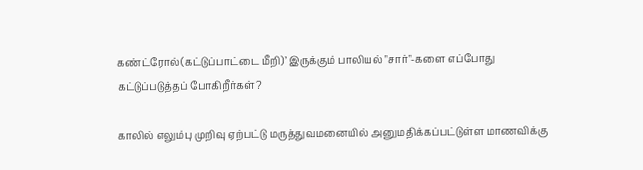கண்ட்ரோல்(கட்டுப்பாட்டை மீறி)’ இருக்கும் பாலியல் "சார்"-களை எப்போது கட்டுப்படுத்தப் போகிறீர்கள்?

காலில் எலும்பு முறிவு ஏற்பட்டு மருத்துவமனையில் அனுமதிக்கப்பட்டுள்ள மாணவிக்கு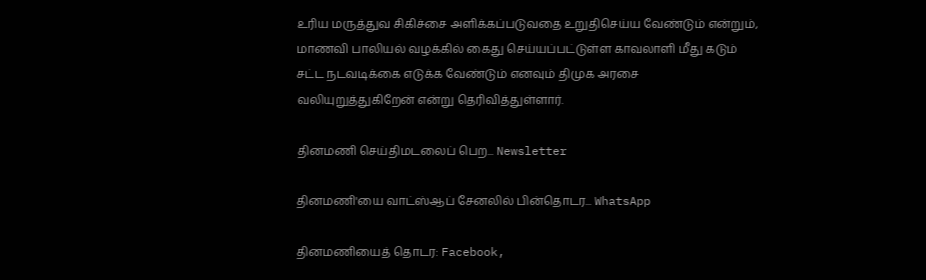உரிய மருத்துவ சிகிச்சை அளிக்கப்படுவதை உறுதிசெய்ய வேண்டும் என்றும், மாணவி பாலியல் வழக்கில் கைது செய்யப்பட்டுள்ள காவலாளி மீது கடும் சட்ட நடவடிக்கை எடுக்க வேண்டும் எனவும் திமுக அரசை வலியுறுத்துகிறேன் என்று தெரிவித்துள்ளார்.

தினமணி செய்திமடலைப் பெற... Newsletter

தினமணி'யை வாட்ஸ்ஆப் சேனலில் பின்தொடர... WhatsApp

தினமணியைத் தொடர: Facebook,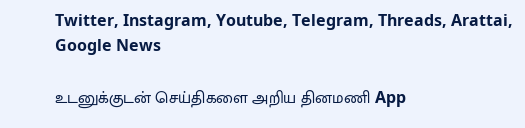Twitter, Instagram, Youtube, Telegram, Threads, Arattai, Google News

உடனுக்குடன் செய்திகளை அறிய தினமணி App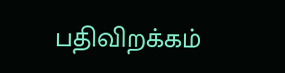பதிவிறக்கம்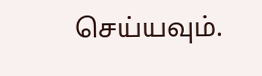செய்யவும்.